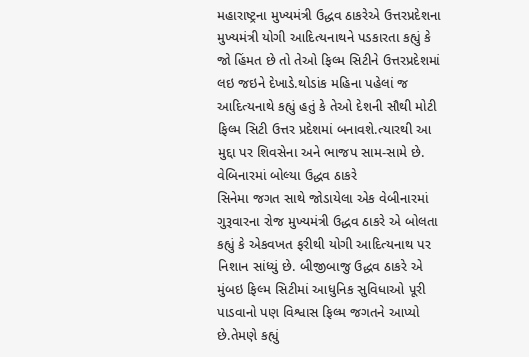મહારાષ્ટ્રના મુખ્યમંત્રી ઉદ્ધવ ઠાકરેએ ઉત્તરપ્રદેશના મુખ્યમંત્રી યોગી આદિત્યનાથને પડકારતા કહ્યું કે જો હિંમત છે તો તેઓ ફિલ્મ સિટીને ઉત્તરપ્રદેશમાં લઇ જઇને દેખાડે.થોડાંક મહિના પહેલાં જ આદિત્યનાથે કહ્યું હતું કે તેઓ દેશની સૌથી મોટી ફિલ્મ સિટી ઉત્તર પ્રદેશમાં બનાવશે.ત્યારથી આ મુદ્દા પર શિવસેના અને ભાજપ સામ-સામે છે.
વેબિનારમાં બોલ્યા ઉદ્ધવ ઠાકરે
સિનેમા જગત સાથે જોડાયેલા એક વેબીનારમાં ગુરૂવારના રોજ મુખ્યમંત્રી ઉદ્ધવ ઠાકરે એ બોલતા કહ્યું કે એકવખત ફરીથી યોગી આદિત્યનાથ પર નિશાન સાંધ્યું છે. બીજીબાજુ ઉદ્ધવ ઠાકરે એ મુંબઇ ફિલ્મ સિટીમાં આધુનિક સુવિધાઓ પૂરી પાડવાનો પણ વિશ્વાસ ફિલ્મ જગતને આપ્યો છે.તેમણે કહ્યું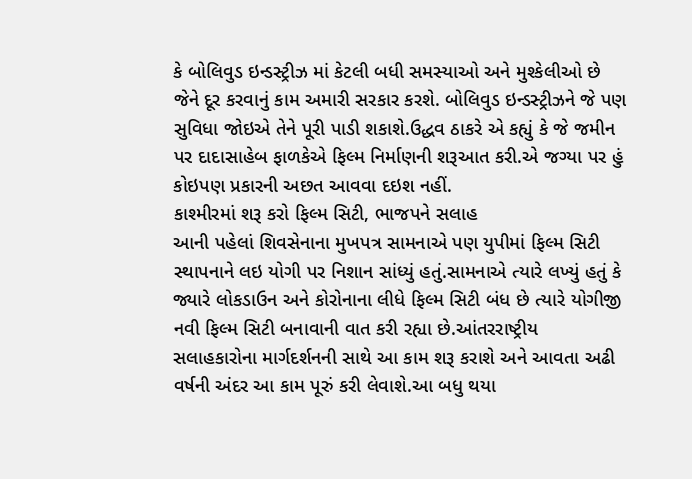કે બોલિવુડ ઇન્ડસ્ટ્રીઝ માં કેટલી બધી સમસ્યાઓ અને મુશ્કેલીઓ છે જેને દૂર કરવાનું કામ અમારી સરકાર કરશે. બોલિવુડ ઇન્ડસ્ટ્રીઝને જે પણ સુવિધા જોઇએ તેને પૂરી પાડી શકાશે.ઉદ્ધવ ઠાકરે એ કહ્યું કે જે જમીન પર દાદાસાહેબ ફાળકેએ ફિલ્મ નિર્માણની શરૂઆત કરી.એ જગ્યા પર હું કોઇપણ પ્રકારની અછત આવવા દઇશ નહીં.
કાશ્મીરમાં શરૂ કરો ફિલ્મ સિટી, ભાજપને સલાહ
આની પહેલાં શિવસેનાના મુખપત્ર સામનાએ પણ યુપીમાં ફિલ્મ સિટી સ્થાપનાને લઇ યોગી પર નિશાન સાંધ્યું હતું.સામનાએ ત્યારે લખ્યું હતું કે જ્યારે લોકડાઉન અને કોરોનાના લીધે ફિલ્મ સિટી બંધ છે ત્યારે યોગીજી નવી ફિલ્મ સિટી બનાવાની વાત કરી રહ્યા છે.આંતરરાષ્ટ્રીય સલાહકારોના માર્ગદર્શનની સાથે આ કામ શરૂ કરાશે અને આવતા અઢી વર્ષની અંદર આ કામ પૂરું કરી લેવાશે.આ બધુ થયા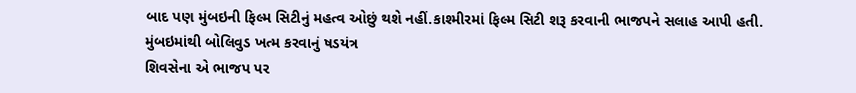બાદ પણ મુંબઇની ફિલ્મ સિટીનું મહત્વ ઓછું થશે નહીં.કાશ્મીરમાં ફિલ્મ સિટી શરૂ કરવાની ભાજપને સલાહ આપી હતી.
મુંબઇમાંથી બોલિવુડ ખત્મ કરવાનું ષડયંત્ર
શિવસેના એ ભાજપ પર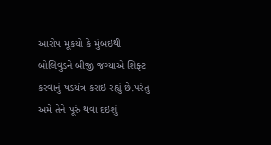આરોપ મૂકયો કે મુંબઇથી બોલિવુડને બીજી જગ્યાએ શિફ્ટ કરવાનું ષડયંત્ર કરાઇ રહ્યું છે.પરંતુ અમે તેને પૂરું થવા દઇશું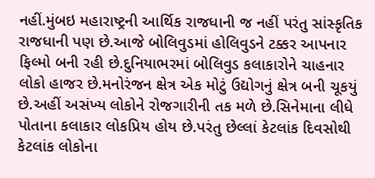નહીં.મુંબઇ મહારાષ્ટ્રની આર્થિક રાજધાની જ નહીં પરંતુ સાંસ્કૃતિક રાજધાની પણ છે.આજે બોલિવુડમાં હોલિવુડને ટક્કર આપનાર ફિલ્મો બની રહી છે.દુનિયાભરમાં બોલિવુડ કલાકારોને ચાહનાર લોકો હાજર છે.મનોરંજન ક્ષેત્ર એક મોટું ઉદ્યોગનું ક્ષેત્ર બની ચૂકયું છે.અહીં અસંખ્ય લોકોને રોજગારીની તક મળે છે.સિનેમાના લીધે પોતાના કલાકાર લોકપ્રિય હોય છે.પરંતુ છેલ્લાં કેટલાંક દિવસોથી કેટલાંક લોકોના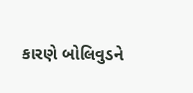કારણે બોલિવુડને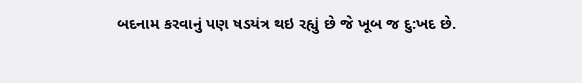બદનામ કરવાનું પણ ષડયંત્ર થઇ રહ્યું છે જે ખૂબ જ દુ:ખદ છે.